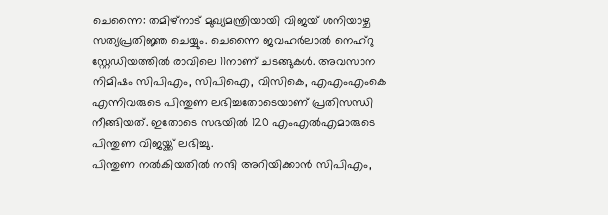ചെന്നൈ: തമിഴ്നാട് മുഖ്യമന്ത്രിയായി വിജയ് ശനിയാഴ്ച സത്യപ്രതിജ്ഞ ചെയ്യും. ചെന്നൈ ജവഹർലാൽ നെഹ്റു സ്റ്റേഡിയത്തിൽ രാവിലെ 11നാണ് ചടങ്ങുകൾ. അവസാന നിമിഷം സിപിഎം, സിപിഐ, വിസികെ, എഎംഎംകെ എന്നിവരുടെ പിന്തുണ ലഭിച്ചതോടെയാണ് പ്രതിസന്ധി നീങ്ങിയത്. ഇതോടെ സഭയിൽ 120 എംഎൽഎമാരുടെ പിന്തുണ വിജയ്ക്ക് ലഭിച്ചു.
പിന്തുണ നൽകിയതിൽ നന്ദി അറിയിക്കാൻ സിപിഎം,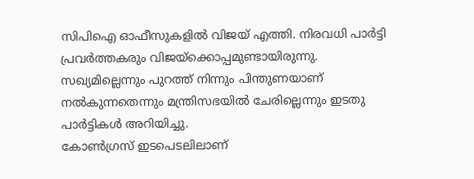സിപിഐ ഓഫീസുകളിൽ വിജയ് എത്തി. നിരവധി പാർട്ടി പ്രവർത്തകരും വിജയ്ക്കൊപ്പമുണ്ടായിരുന്നു. സഖ്യമില്ലെന്നും പുറത്ത് നിന്നും പിന്തുണയാണ് നൽകുന്നതെന്നും മന്ത്രിസഭയിൽ ചേരില്ലെന്നും ഇടതു പാർട്ടികൾ അറിയിച്ചു.
കോൺഗ്രസ് ഇടപെടലിലാണ്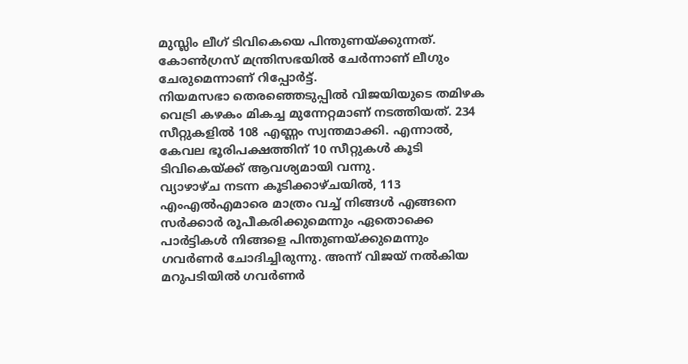മുസ്ലിം ലീഗ് ടിവികെയെ പിന്തുണയ്ക്കുന്നത്. കോൺഗ്രസ് മന്ത്രിസഭയിൽ ചേർന്നാണ് ലീഗും ചേരുമെന്നാണ് റിപ്പോർട്ട്.
നിയമസഭാ തെരഞ്ഞെടുപ്പിൽ വിജയിയുടെ തമിഴക വെട്രി കഴകം മികച്ച മുന്നേറ്റമാണ് നടത്തിയത്. 234 സീറ്റുകളിൽ 108 എണ്ണം സ്വന്തമാക്കി. എന്നാൽ, കേവല ഭൂരിപക്ഷത്തിന് 10 സീറ്റുകൾ കൂടി ടിവികെയ്ക്ക് ആവശ്യമായി വന്നു.
വ്യാഴാഴ്ച നടന്ന കൂടിക്കാഴ്ചയിൽ, 113 എംഎൽഎമാരെ മാത്രം വച്ച് നിങ്ങൾ എങ്ങനെ സർക്കാർ രൂപീകരിക്കുമെന്നും ഏതൊക്കെ പാർട്ടികൾ നിങ്ങളെ പിന്തുണയ്ക്കുമെന്നും ഗവർണർ ചോദിച്ചിരുന്നു. അന്ന് വിജയ് നൽകിയ മറുപടിയിൽ ഗവർണർ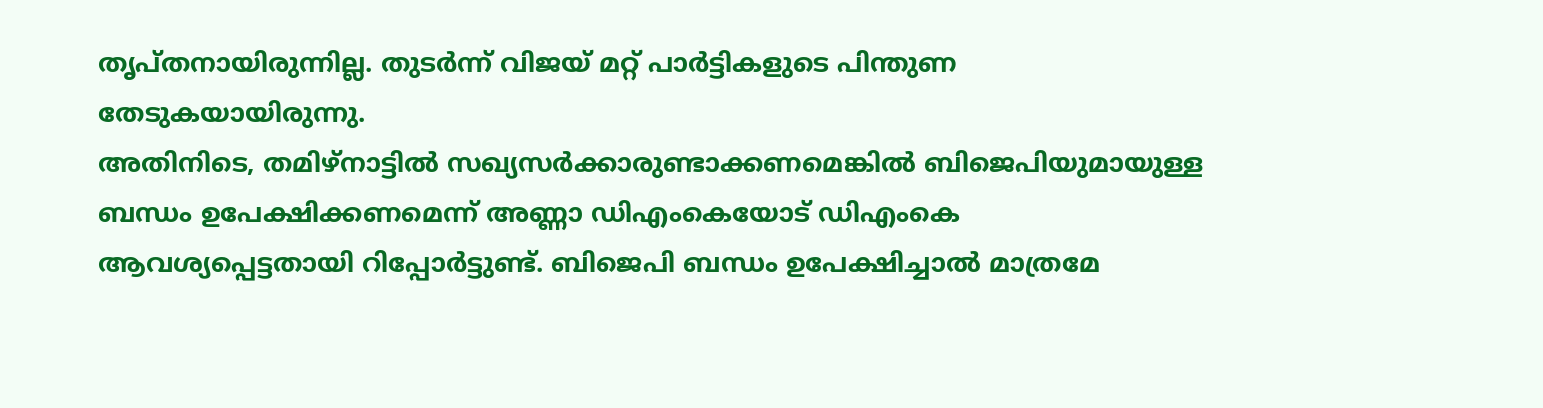തൃപ്തനായിരുന്നില്ല. തുടർന്ന് വിജയ് മറ്റ് പാർട്ടികളുടെ പിന്തുണ തേടുകയായിരുന്നു.
അതിനിടെ, തമിഴ്നാട്ടിൽ സഖ്യസർക്കാരുണ്ടാക്കണമെങ്കിൽ ബിജെപിയുമായുള്ള ബന്ധം ഉപേക്ഷിക്കണമെന്ന് അണ്ണാ ഡിഎംകെയോട് ഡിഎംകെ ആവശ്യപ്പെട്ടതായി റിപ്പോർട്ടുണ്ട്. ബിജെപി ബന്ധം ഉപേക്ഷിച്ചാൽ മാത്രമേ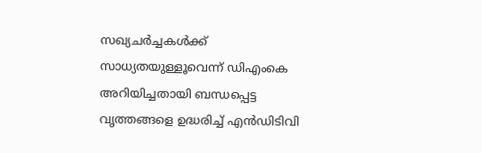സഖ്യചർച്ചകൾക്ക് സാധ്യതയുള്ളൂവെന്ന് ഡിഎംകെ അറിയിച്ചതായി ബന്ധപ്പെട്ട വൃത്തങ്ങളെ ഉദ്ധരിച്ച് എൻഡിടിവി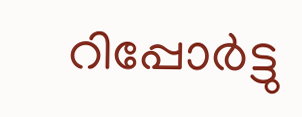റിപ്പോർട്ടു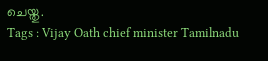ചെയ്തു.
Tags : Vijay Oath chief minister Tamilnadu